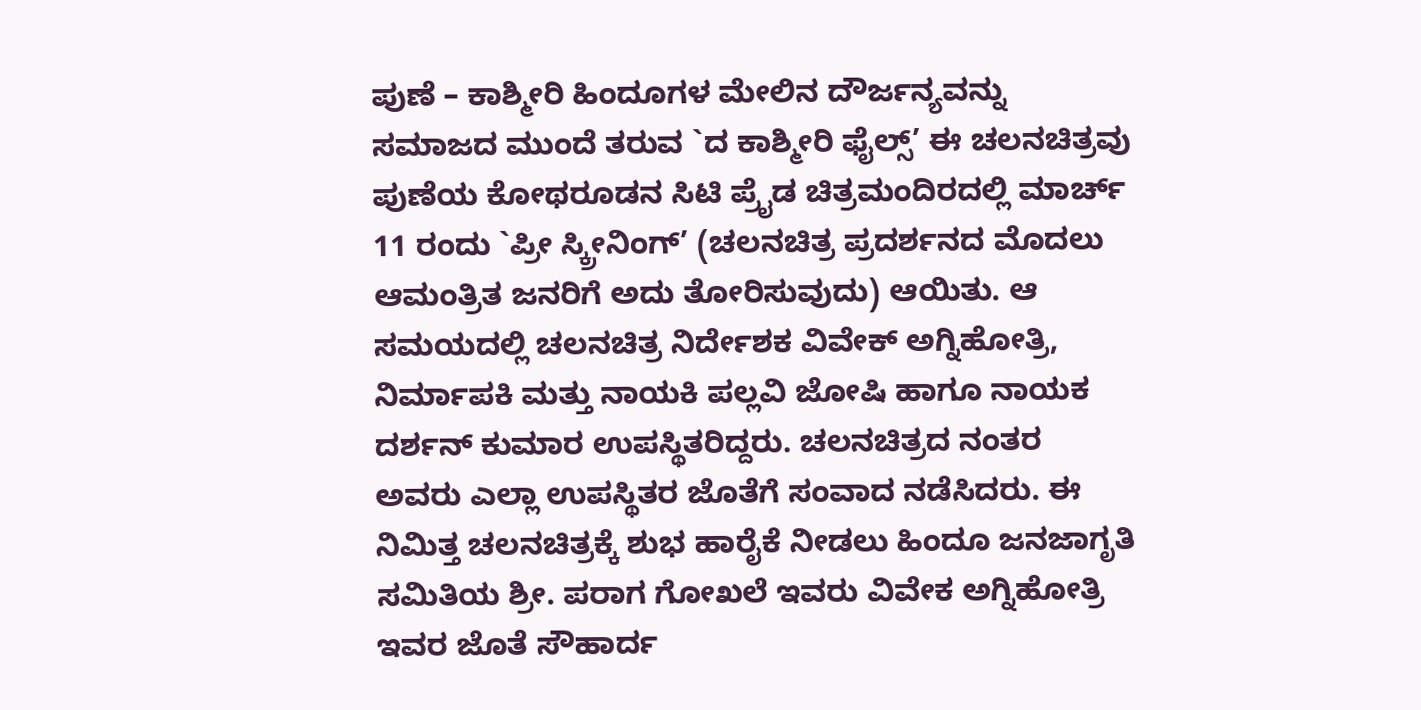ಪುಣೆ – ಕಾಶ್ಮೀರಿ ಹಿಂದೂಗಳ ಮೇಲಿನ ದೌರ್ಜನ್ಯವನ್ನು ಸಮಾಜದ ಮುಂದೆ ತರುವ `ದ ಕಾಶ್ಮೀರಿ ಫೈಲ್ಸ್’ ಈ ಚಲನಚಿತ್ರವು ಪುಣೆಯ ಕೋಥರೂಡನ ಸಿಟಿ ಪ್ರೈಡ ಚಿತ್ರಮಂದಿರದಲ್ಲಿ ಮಾರ್ಚ್ 11 ರಂದು `ಪ್ರೀ ಸ್ಕ್ರೀನಿಂಗ್’ (ಚಲನಚಿತ್ರ ಪ್ರದರ್ಶನದ ಮೊದಲು ಆಮಂತ್ರಿತ ಜನರಿಗೆ ಅದು ತೋರಿಸುವುದು) ಆಯಿತು. ಆ ಸಮಯದಲ್ಲಿ ಚಲನಚಿತ್ರ ನಿರ್ದೇಶಕ ವಿವೇಕ್ ಅಗ್ನಿಹೋತ್ರಿ, ನಿರ್ಮಾಪಕಿ ಮತ್ತು ನಾಯಕಿ ಪಲ್ಲವಿ ಜೋಷಿ ಹಾಗೂ ನಾಯಕ ದರ್ಶನ್ ಕುಮಾರ ಉಪಸ್ಥಿತರಿದ್ದರು. ಚಲನಚಿತ್ರದ ನಂತರ ಅವರು ಎಲ್ಲಾ ಉಪಸ್ಥಿತರ ಜೊತೆಗೆ ಸಂವಾದ ನಡೆಸಿದರು. ಈ ನಿಮಿತ್ತ ಚಲನಚಿತ್ರಕ್ಕೆ ಶುಭ ಹಾರೈಕೆ ನೀಡಲು ಹಿಂದೂ ಜನಜಾಗೃತಿ ಸಮಿತಿಯ ಶ್ರೀ. ಪರಾಗ ಗೋಖಲೆ ಇವರು ವಿವೇಕ ಅಗ್ನಿಹೋತ್ರಿ ಇವರ ಜೊತೆ ಸೌಹಾರ್ದ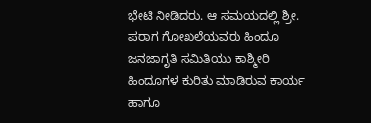ಭೇಟಿ ನೀಡಿದರು. ಆ ಸಮಯದಲ್ಲಿ ಶ್ರೀ. ಪರಾಗ ಗೋಖಲೆಯವರು ಹಿಂದೂ ಜನಜಾಗೃತಿ ಸಮಿತಿಯು ಕಾಶ್ಮೀರಿ ಹಿಂದೂಗಳ ಕುರಿತು ಮಾಡಿರುವ ಕಾರ್ಯ ಹಾಗೂ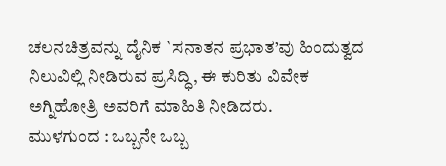ಚಲನಚಿತ್ರವನ್ನು ದೈನಿಕ `ಸನಾತನ ಪ್ರಭಾತ’ವು ಹಿಂದುತ್ವದ ನಿಲುವಿಲ್ಲಿ ನೀಡಿರುವ ಪ್ರಸಿದ್ಧಿ, ಈ ಕುರಿತು ವಿವೇಕ ಅಗ್ನಿಹೋತ್ರಿ ಅವರಿಗೆ ಮಾಹಿತಿ ನೀಡಿದರು.
ಮುಳಗುಂದ : ಒಬ್ಬನೇ ಒಬ್ಬ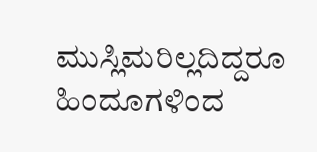ಮುಸ್ಲಿಮರಿಲ್ಲದಿದ್ದರೂ ಹಿಂದೂಗಳಿಂದ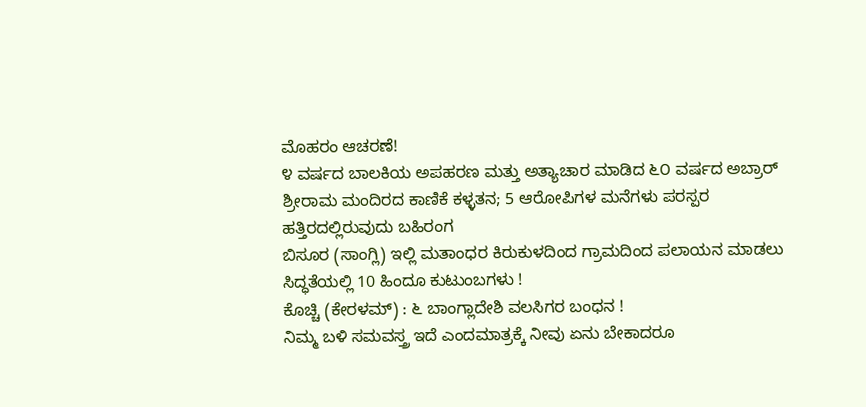ಮೊಹರಂ ಆಚರಣೆ!
೪ ವರ್ಷದ ಬಾಲಕಿಯ ಅಪಹರಣ ಮತ್ತು ಅತ್ಯಾಚಾರ ಮಾಡಿದ ೬೦ ವರ್ಷದ ಅಬ್ರಾರ್
ಶ್ರೀರಾಮ ಮಂದಿರದ ಕಾಣಿಕೆ ಕಳ್ಳತನ; 5 ಆರೋಪಿಗಳ ಮನೆಗಳು ಪರಸ್ಪರ ಹತ್ತಿರದಲ್ಲಿರುವುದು ಬಹಿರಂಗ
ಬಿಸೂರ (ಸಾಂಗ್ಲಿ) ಇಲ್ಲಿ ಮತಾಂಧರ ಕಿರುಕುಳದಿಂದ ಗ್ರಾಮದಿಂದ ಪಲಾಯನ ಮಾಡಲು ಸಿದ್ಧತೆಯಲ್ಲಿ 10 ಹಿಂದೂ ಕುಟುಂಬಗಳು !
ಕೊಚ್ಚಿ (ಕೇರಳಮ್) : ೬ ಬಾಂಗ್ಲಾದೇಶಿ ವಲಸಿಗರ ಬಂಧನ !
ನಿಮ್ಮ ಬಳಿ ಸಮವಸ್ತ್ರ ಇದೆ ಎಂದಮಾತ್ರಕ್ಕೆ ನೀವು ಏನು ಬೇಕಾದರೂ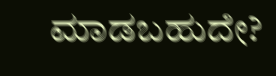ಮಾಡಬಹುದೇ?